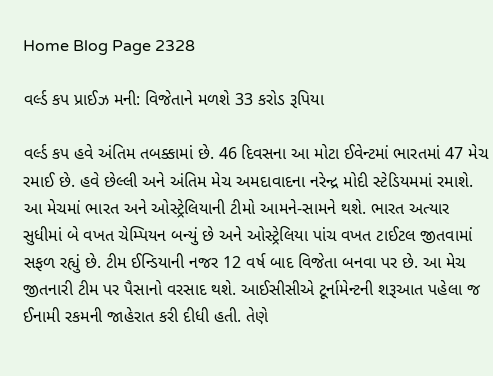Home Blog Page 2328

વર્લ્ડ કપ પ્રાઈઝ મની: વિજેતાને મળશે 33 કરોડ રૂપિયા

વર્લ્ડ કપ હવે અંતિમ તબક્કામાં છે. 46 દિવસના આ મોટા ઈવેન્ટમાં ભારતમાં 47 મેચ રમાઈ છે. હવે છેલ્લી અને અંતિમ મેચ અમદાવાદના નરેન્દ્ર મોદી સ્ટેડિયમમાં રમાશે. આ મેચમાં ભારત અને ઓસ્ટ્રેલિયાની ટીમો આમને-સામને થશે. ભારત અત્યાર સુધીમાં બે વખત ચેમ્પિયન બન્યું છે અને ઓસ્ટ્રેલિયા પાંચ વખત ટાઈટલ જીતવામાં સફળ રહ્યું છે. ટીમ ઈન્ડિયાની નજર 12 વર્ષ બાદ વિજેતા બનવા પર છે. આ મેચ જીતનારી ટીમ પર પૈસાનો વરસાદ થશે. આઈસીસીએ ટૂર્નામેન્ટની શરૂઆત પહેલા જ ઈનામી રકમની જાહેરાત કરી દીધી હતી. તેણે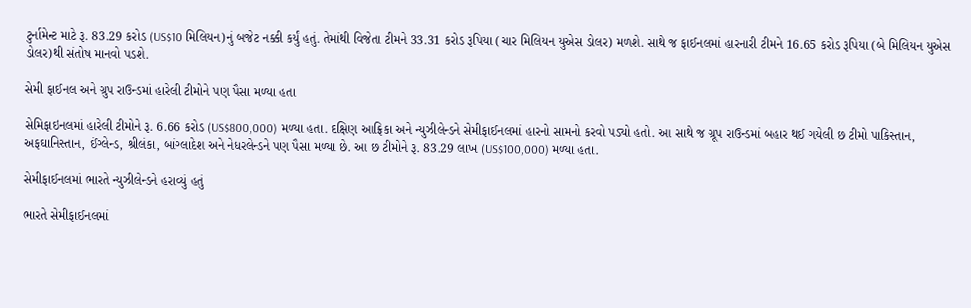ટુર્નામેન્ટ માટે રૂ. 83.29 કરોડ (US$10 મિલિયન)નું બજેટ નક્કી કર્યું હતું. તેમાંથી વિજેતા ટીમને 33.31 કરોડ રૂપિયા (ચાર મિલિયન યુએસ ડોલર) મળશે. સાથે જ ફાઈનલમાં હારનારી ટીમને 16.65 કરોડ રૂપિયા (બે મિલિયન યુએસ ડોલર)થી સંતોષ માનવો પડશે.

સેમી ફાઈનલ અને ગ્રુપ રાઉન્ડમાં હારેલી ટીમોને પણ પૈસા મળ્યા હતા

સેમિફાઇનલમાં હારેલી ટીમોને રૂ. 6.66 કરોડ (US$800,000) મળ્યા હતા. દક્ષિણ આફ્રિકા અને ન્યુઝીલેન્ડને સેમીફાઈનલમાં હારનો સામનો કરવો પડ્યો હતો. આ સાથે જ ગ્રૂપ રાઉન્ડમાં બહાર થઈ ગયેલી છ ટીમો પાકિસ્તાન, અફઘાનિસ્તાન, ઈંગ્લેન્ડ, શ્રીલંકા, બાંગ્લાદેશ અને નેધરલેન્ડને પણ પૈસા મળ્યા છે. આ છ ટીમોને રૂ. 83.29 લાખ (US$100,000) મળ્યા હતા.

સેમીફાઈનલમાં ભારતે ન્યુઝીલેન્ડને હરાવ્યું હતું

ભારતે સેમીફાઈનલમાં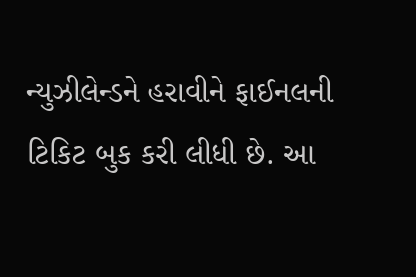ન્યુઝીલેન્ડને હરાવીને ફાઈનલની ટિકિટ બુક કરી લીધી છે. આ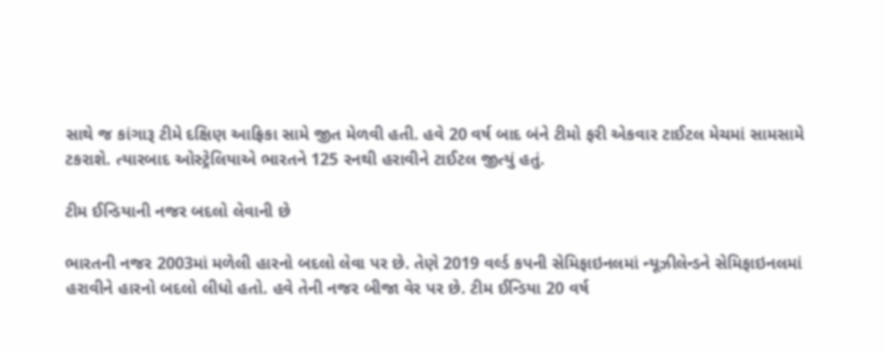સાથે જ કાંગારૂ ટીમે દક્ષિણ આફ્રિકા સામે જીત મેળવી હતી. હવે 20 વર્ષ બાદ બંને ટીમો ફરી એકવાર ટાઈટલ મેચમાં સામસામે ટકરાશે. ત્યારબાદ ઓસ્ટ્રેલિયાએ ભારતને 125 રનથી હરાવીને ટાઈટલ જીત્યું હતું.

ટીમ ઈન્ડિયાની નજર બદલો લેવાની છે

ભારતની નજર 2003માં મળેલી હારનો બદલો લેવા પર છે. તેણે 2019 વર્લ્ડ કપની સેમિફાઇનલમાં ન્યૂઝીલેન્ડને સેમિફાઇનલમાં હરાવીને હારનો બદલો લીધો હતો. હવે તેની નજર બીજા વેર પર છે. ટીમ ઈન્ડિયા 20 વર્ષ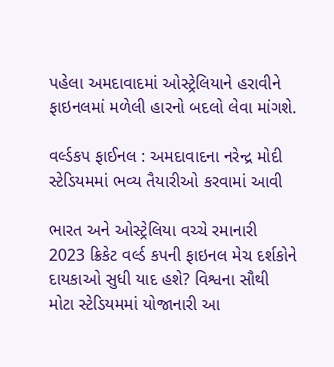પહેલા અમદાવાદમાં ઓસ્ટ્રેલિયાને હરાવીને ફાઇનલમાં મળેલી હારનો બદલો લેવા માંગશે.

વર્લ્ડકપ ફાઈનલ : અમદાવાદના નરેન્દ્ર મોદી સ્ટેડિયમમાં ભવ્ય તૈયારીઓ કરવામાં આવી

ભારત અને ઓસ્ટ્રેલિયા વચ્ચે રમાનારી 2023 ક્રિકેટ વર્લ્ડ કપની ફાઇનલ મેચ દર્શકોને દાયકાઓ સુધી યાદ હશે? વિશ્વના સૌથી મોટા સ્ટેડિયમમાં યોજાનારી આ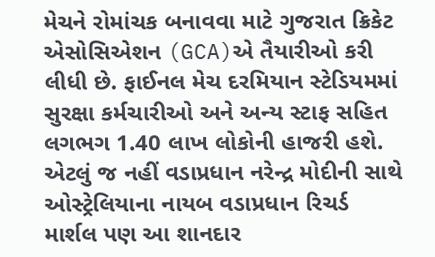મેચને રોમાંચક બનાવવા માટે ગુજરાત ક્રિકેટ એસોસિએશન (GCA)એ તૈયારીઓ કરી લીધી છે. ફાઈનલ મેચ દરમિયાન સ્ટેડિયમમાં સુરક્ષા કર્મચારીઓ અને અન્ય સ્ટાફ સહિત લગભગ 1.40 લાખ લોકોની હાજરી હશે. એટલું જ નહીં વડાપ્રધાન નરેન્દ્ર મોદીની સાથે ઓસ્ટ્રેલિયાના નાયબ વડાપ્રધાન રિચર્ડ માર્શલ પણ આ શાનદાર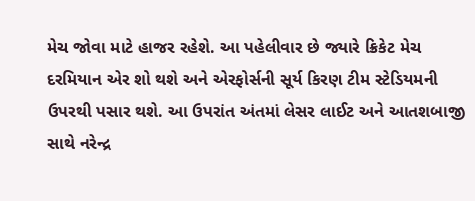મેચ જોવા માટે હાજર રહેશે. આ પહેલીવાર છે જ્યારે ક્રિકેટ મેચ દરમિયાન એર શો થશે અને એરફોર્સની સૂર્ય કિરણ ટીમ સ્ટેડિયમની ઉપરથી પસાર થશે. આ ઉપરાંત અંતમાં લેસર લાઈટ અને આતશબાજી સાથે નરેન્દ્ર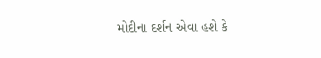મોદીના દર્શન એવા હશે કે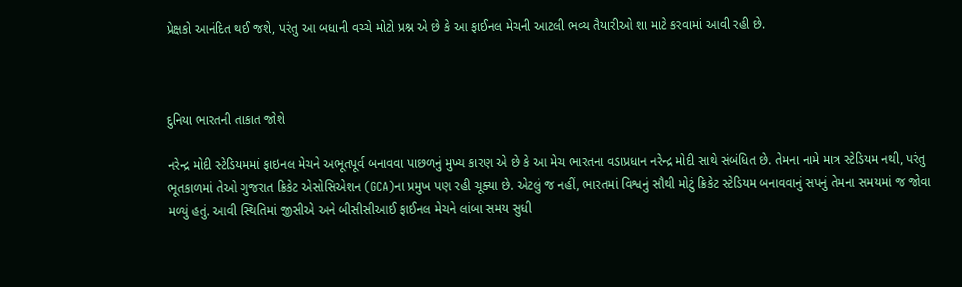પ્રેક્ષકો આનંદિત થઈ જશે, પરંતુ આ બધાની વચ્ચે મોટો પ્રશ્ન એ છે કે આ ફાઈનલ મેચની આટલી ભવ્ય તૈયારીઓ શા માટે કરવામાં આવી રહી છે.



દુનિયા ભારતની તાકાત જોશે

નરેન્દ્ર મોદી સ્ટેડિયમમાં ફાઇનલ મેચને અભૂતપૂર્વ બનાવવા પાછળનું મુખ્ય કારણ એ છે કે આ મેચ ભારતના વડાપ્રધાન નરેન્દ્ર મોદી સાથે સંબંધિત છે. તેમના નામે માત્ર સ્ટેડિયમ નથી, પરંતુ ભૂતકાળમાં તેઓ ગુજરાત ક્રિકેટ એસોસિએશન (GCA)ના પ્રમુખ પણ રહી ચૂક્યા છે. એટલું જ નહીં, ભારતમાં વિશ્વનું સૌથી મોટું ક્રિકેટ સ્ટેડિયમ બનાવવાનું સપનું તેમના સમયમાં જ જોવા મળ્યું હતું. આવી સ્થિતિમાં જીસીએ અને બીસીસીઆઈ ફાઈનલ મેચને લાંબા સમય સુધી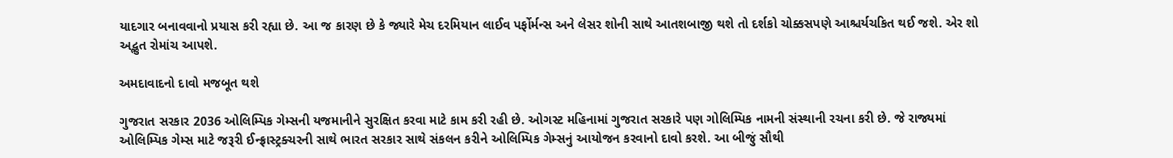યાદગાર બનાવવાનો પ્રયાસ કરી રહ્યા છે. આ જ કારણ છે કે જ્યારે મેચ દરમિયાન લાઈવ પર્ફોર્મન્સ અને લેસર શોની સાથે આતશબાજી થશે તો દર્શકો ચોક્કસપણે આશ્ચર્યચકિત થઈ જશે. એર શો અદ્ભુત રોમાંચ આપશે.

અમદાવાદનો દાવો મજબૂત થશે

ગુજરાત સરકાર 2036 ઓલિમ્પિક ગેમ્સની યજમાનીને સુરક્ષિત કરવા માટે કામ કરી રહી છે. ઓગસ્ટ મહિનામાં ગુજરાત સરકારે પણ ગોલિમ્પિક નામની સંસ્થાની રચના કરી છે. જે રાજ્યમાં ઓલિમ્પિક ગેમ્સ માટે જરૂરી ઈન્ફ્રાસ્ટ્રક્ચરની સાથે ભારત સરકાર સાથે સંકલન કરીને ઓલિમ્પિક ગેમ્સનું આયોજન કરવાનો દાવો કરશે. આ બીજું સૌથી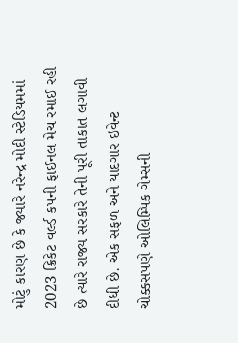મોટું કારણ છે કે જ્યારે નરેન્દ્ર મોદી સ્ટેડિયમમાં 2023 ક્રિકેટ વર્લ્ડ કપની ફાઈનલ મેચ રમાઈ રહી છે ત્યારે રાજ્ય સરકારે તેની પૂરી તાકાત લગાવી દીધી છે. એક સફળ અને યાદગાર ઇવેન્ટ ચોક્કસપણે ઓલિમ્પિક ગેમ્સની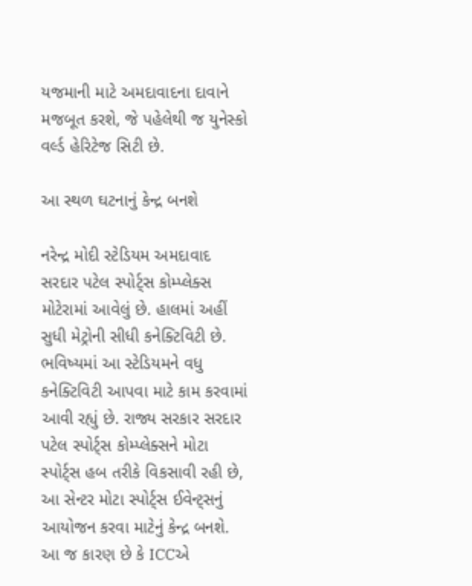યજમાની માટે અમદાવાદના દાવાને મજબૂત કરશે, જે પહેલેથી જ યુનેસ્કો વર્લ્ડ હેરિટેજ સિટી છે.

આ સ્થળ ઘટનાનું કેન્દ્ર બનશે

નરેન્દ્ર મોદી સ્ટેડિયમ અમદાવાદ સરદાર પટેલ સ્પોર્ટ્સ કોમ્પ્લેક્સ મોટેરામાં આવેલું છે. હાલમાં અહીં સુધી મેટ્રોની સીધી કનેક્ટિવિટી છે. ભવિષ્યમાં આ સ્ટેડિયમને વધુ કનેક્ટિવિટી આપવા માટે કામ કરવામાં આવી રહ્યું છે. રાજ્ય સરકાર સરદાર પટેલ સ્પોર્ટ્સ કોમ્પ્લેક્સને મોટા સ્પોર્ટ્સ હબ તરીકે વિકસાવી રહી છે, આ સેન્ટર મોટા સ્પોર્ટ્સ ઈવેન્ટ્સનું આયોજન કરવા માટેનું કેન્દ્ર બનશે. આ જ કારણ છે કે ICCએ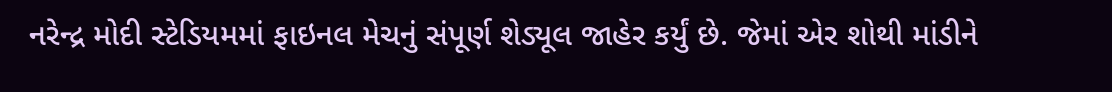નરેન્દ્ર મોદી સ્ટેડિયમમાં ફાઇનલ મેચનું સંપૂર્ણ શેડ્યૂલ જાહેર કર્યું છે. જેમાં એર શોથી માંડીને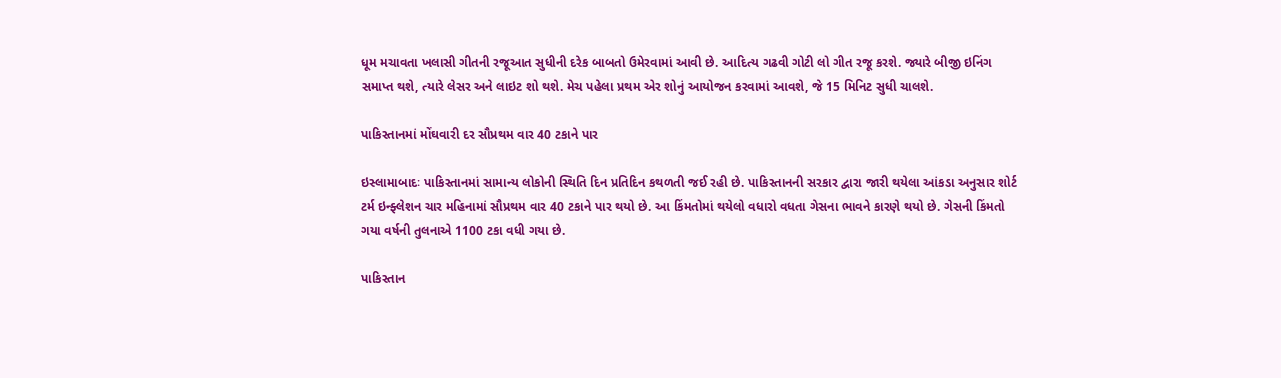ધૂમ મચાવતા ખલાસી ગીતની રજૂઆત સુધીની દરેક બાબતો ઉમેરવામાં આવી છે. આદિત્ય ગઢવી ગોટી લો ગીત રજૂ કરશે. જ્યારે બીજી ઇનિંગ સમાપ્ત થશે, ત્યારે લેસર અને લાઇટ શો થશે. મેચ પહેલા પ્રથમ એર શોનું આયોજન કરવામાં આવશે, જે 15 મિનિટ સુધી ચાલશે.

પાકિસ્તાનમાં મોંઘવારી દર સૌપ્રથમ વાર 40 ટકાને પાર

ઇસ્લામાબાદઃ પાકિસ્તાનમાં સામાન્ય લોકોની સ્થિતિ દિન પ્રતિદિન કથળતી જઈ રહી છે. પાકિસ્તાનની સરકાર દ્વારા જારી થયેલા આંકડા અનુસાર શોર્ટ ટર્મ ઇન્ફ્લેશન ચાર મહિનામાં સૌપ્રથમ વાર 40 ટકાને પાર થયો છે. આ કિંમતોમાં થયેલો વધારો વધતા ગેસના ભાવને કારણે થયો છે. ગેસની કિંમતો ગયા વર્ષની તુલનાએ 1100 ટકા વધી ગયા છે.

પાકિસ્તાન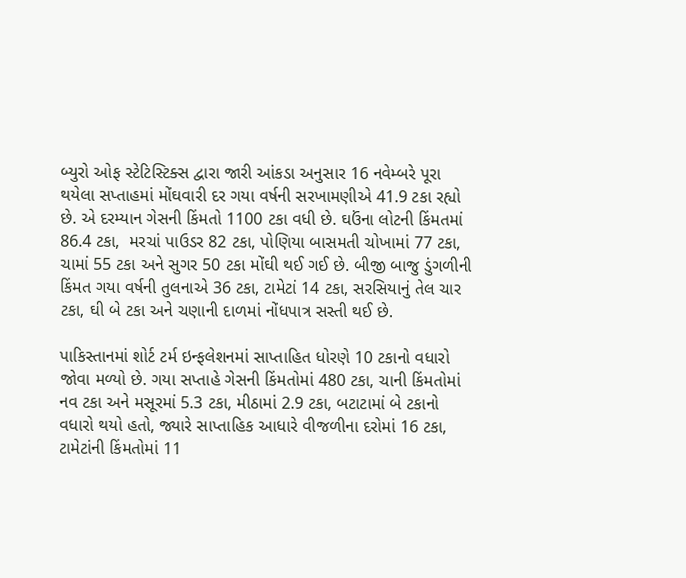બ્યુરો ઓફ સ્ટેટિસ્ટિક્સ દ્વારા જારી આંકડા અનુસાર 16 નવેમ્બરે પૂરા થયેલા સપ્તાહમાં મોંઘવારી દર ગયા વર્ષની સરખામણીએ 41.9 ટકા રહ્યો છે. એ દરમ્યાન ગેસની કિંમતો 1100 ટકા વધી છે. ઘઉંના લોટની કિંમતમાં 86.4 ટકા,  મરચાં પાઉડર 82 ટકા, પોણિયા બાસમતી ચોખામાં 77 ટકા, ચામાં 55 ટકા અને સુગર 50 ટકા મોંઘી થઈ ગઈ છે. બીજી બાજુ ડુંગળીની કિંમત ગયા વર્ષની તુલનાએ 36 ટકા, ટામેટાં 14 ટકા, સરસિયાનું તેલ ચાર ટકા, ઘી બે ટકા અને ચણાની દાળમાં નોંધપાત્ર સસ્તી થઈ છે.

પાકિસ્તાનમાં શોર્ટ ટર્મ ઇન્ફલેશનમાં સાપ્તાહિત ધોરણે 10 ટકાનો વધારો જોવા મળ્યો છે. ગયા સપ્તાહે ગેસની કિંમતોમાં 480 ટકા, ચાની કિંમતોમાં નવ ટકા અને મસૂરમાં 5.3 ટકા, મીઠામાં 2.9 ટકા, બટાટામાં બે ટકાનો વધારો થયો હતો, જ્યારે સાપ્તાહિક આધારે વીજળીના દરોમાં 16 ટકા, ટામેટાંની કિંમતોમાં 11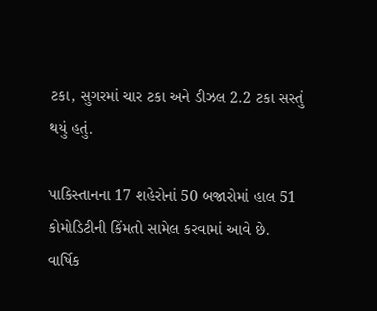ટકા, સુગરમાં ચાર ટકા અને ડીઝલ 2.2 ટકા સસ્તું થયું હતું.

પાકિસ્તાનના 17 શહેરોનાં 50 બજારોમાં હાલ 51 કોમોડિટીની કિંમતો સામેલ કરવામાં આવે છે. વાર્ષિક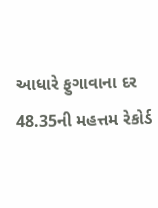આધારે ફુગાવાના દર 48.35ની મહત્તમ રેકોર્ડ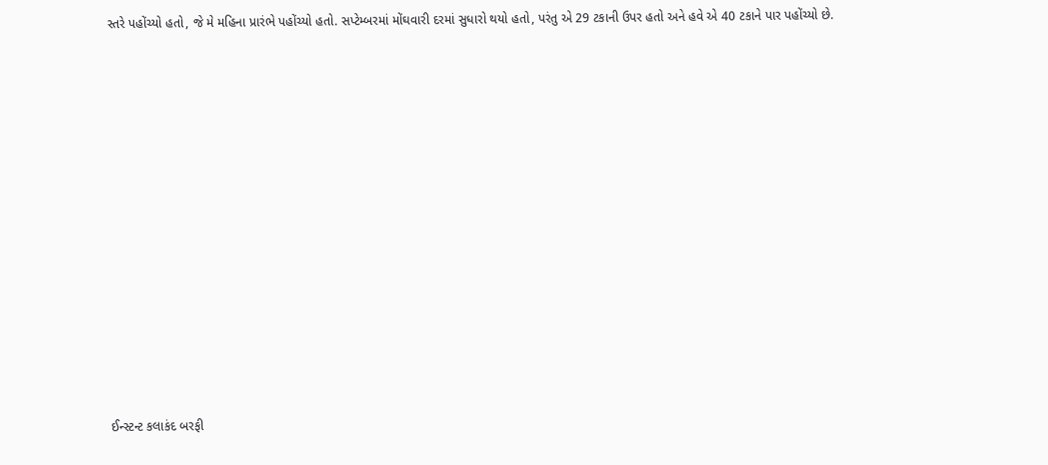સ્તરે પહોંચ્યો હતો, જે મે મહિના પ્રારંભે પહોંચ્યો હતો. સપ્ટેમ્બરમાં મોંઘવારી દરમાં સુધારો થયો હતો, પરંતુ એ 29 ટકાની ઉપર હતો અને હવે એ 40 ટકાને પાર પહોંચ્યો છે.













ઈન્સ્ટન્ટ કલાકંદ બરફી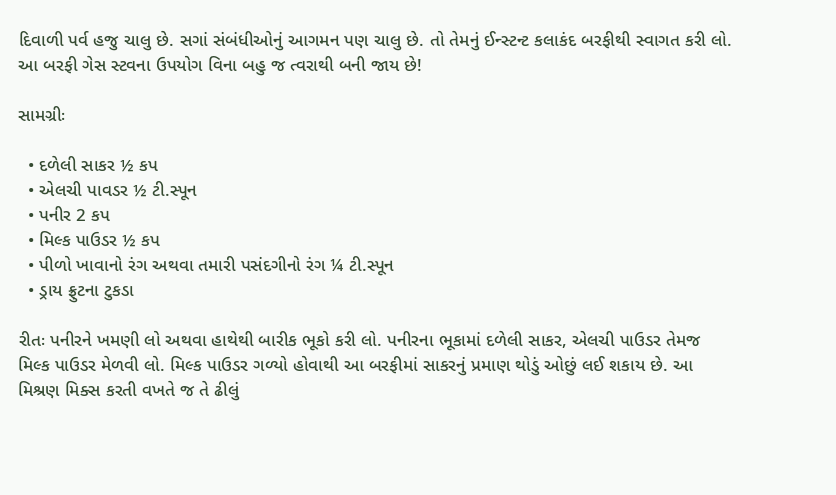દિવાળી પર્વ હજુ ચાલુ છે. સગાં સંબંધીઓનું આગમન પણ ચાલુ છે. તો તેમનું ઈન્સ્ટન્ટ કલાકંદ બરફીથી સ્વાગત કરી લો. આ બરફી ગેસ સ્ટવના ઉપયોગ વિના બહુ જ ત્વરાથી બની જાય છે!

સામગ્રીઃ

  • દળેલી સાકર ½ કપ
  • એલચી પાવડર ½ ટી.સ્પૂન
  • પનીર 2 કપ
  • મિલ્ક પાઉડર ½ કપ
  • પીળો ખાવાનો રંગ અથવા તમારી પસંદગીનો રંગ ¼ ટી.સ્પૂન
  • ડ્રાય ફ્રુટના ટુકડા

રીતઃ પનીરને ખમણી લો અથવા હાથેથી બારીક ભૂકો કરી લો. પનીરના ભૂકામાં દળેલી સાકર, એલચી પાઉડર તેમજ મિલ્ક પાઉડર મેળવી લો. મિલ્ક પાઉડર ગળ્યો હોવાથી આ બરફીમાં સાકરનું પ્રમાણ થોડું ઓછું લઈ શકાય છે. આ મિશ્રણ મિક્સ કરતી વખતે જ તે ઢીલું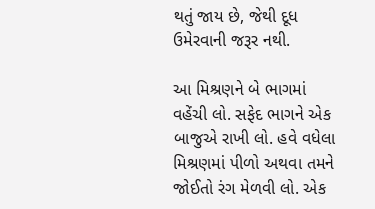થતું જાય છે, જેથી દૂધ ઉમેરવાની જરૂર નથી.

આ મિશ્રણને બે ભાગમાં વહેંચી લો. સફેદ ભાગને એક બાજુએ રાખી લો. હવે વધેલા મિશ્રણમાં પીળો અથવા તમને જોઈતો રંગ મેળવી લો. એક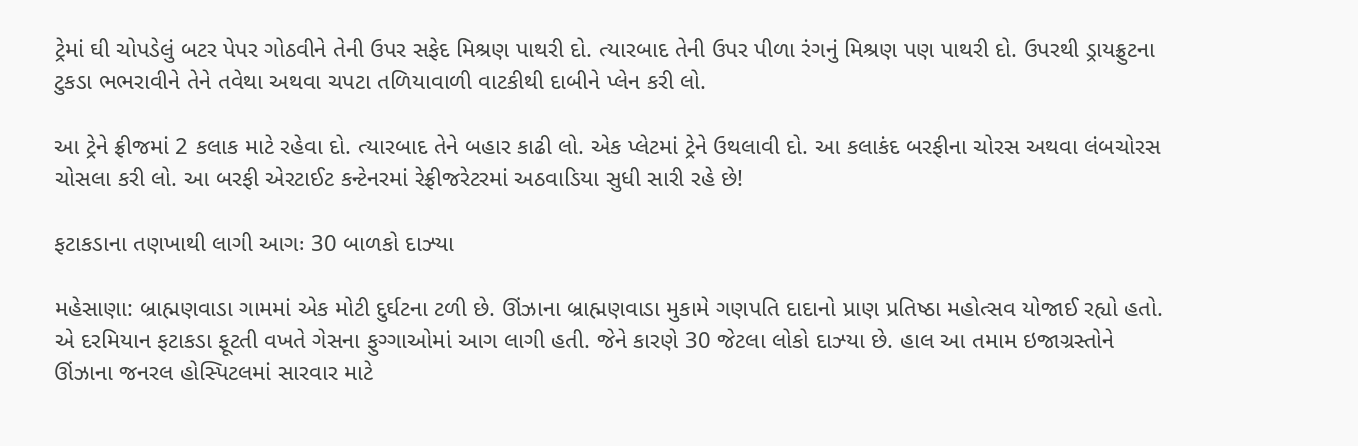ટ્રેમાં ઘી ચોપડેલું બટર પેપર ગોઠવીને તેની ઉપર સફેદ મિશ્રણ પાથરી દો. ત્યારબાદ તેની ઉપર પીળા રંગનું મિશ્રણ પણ પાથરી દો. ઉપરથી ડ્રાયફ્રુટના ટુકડા ભભરાવીને તેને તવેથા અથવા ચપટા તળિયાવાળી વાટકીથી દાબીને પ્લેન કરી લો.

આ ટ્રેને ફ્રીજમાં 2 કલાક માટે રહેવા દો. ત્યારબાદ તેને બહાર કાઢી લો. એક પ્લેટમાં ટ્રેને ઉથલાવી દો. આ કલાકંદ બરફીના ચોરસ અથવા લંબચોરસ ચોસલા કરી લો. આ બરફી એરટાઈટ કન્ટેનરમાં રેફ્રીજરેટરમાં અઠવાડિયા સુધી સારી રહે છે!

ફટાકડાના તણખાથી લાગી આગઃ 30 બાળકો દાઝ્યા

મહેસાણા: બ્રાહ્મણવાડા ગામમાં એક મોટી દુર્ઘટના ટળી છે. ઊંઝાના બ્રાહ્મણવાડા મુકામે ગણપતિ દાદાનો પ્રાણ પ્રતિષ્ઠા મહોત્સવ યોજાઈ રહ્યો હતો. એ દરમિયાન ફટાકડા ફૂટતી વખતે ગેસના ફુગ્ગાઓમાં આગ લાગી હતી. જેને કારણે 30 જેટલા લોકો દાઝ્યા છે. હાલ આ તમામ ઇજાગ્રસ્તોને ઊંઝાના જનરલ હોસ્પિટલમાં સારવાર માટે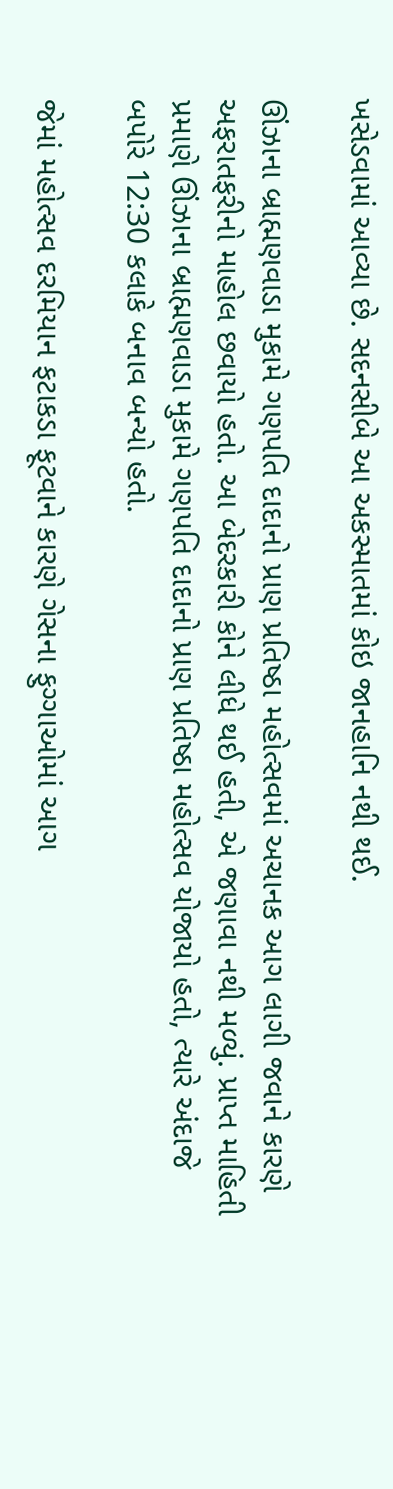ખસેડવામાં આવ્યા છે. સદનસીબે આ અકસ્માતમાં કોઇ જાનહાનિ નથી થઈ.

ઊંઝાના બ્રાહ્મણવાડા મુકામે ગણપતિ દાદાનો પ્રાણ પ્રતિષ્ઠા મહોત્સવમાં અચાનક આગ લાગી જવાને કારણે અફરાતફરીનો માહોલ છવાયો હતો. આ બેદરકારી કોને લીધે થઈ હતી, એ જણાવા નથી મળ્યું. પ્રાપ્ત માહિતી પ્રમાણે ઊંઝાના બ્રાહ્મણવાડા મુકામે ગણપતિ દાદાનો પ્રાણ પ્રતિષ્ઠા મહોત્સવ યોજાયો હતો, ત્યારે અંદાજે બપોરે 12:30 કલાકે બનાવ બન્યો હતો.

જેમાં મહોત્સવ દરમિયાન ફટાકડા ફૂટવાને કારણે ગેસના ફુગ્ગાઓમાં આગ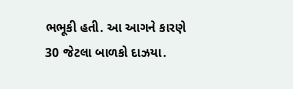ભભૂકી હતી. આ આગને કારણે 30 જેટલા બાળકો દાઝયા.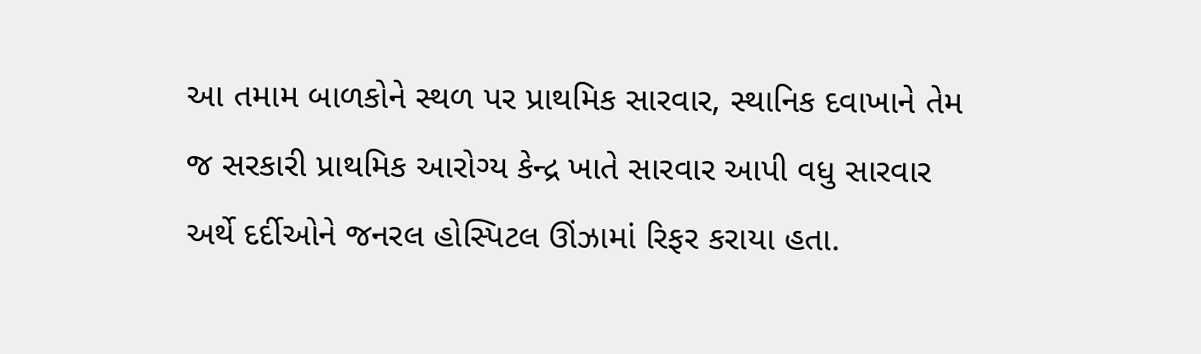આ તમામ બાળકોને સ્થળ પર પ્રાથમિક સારવાર, સ્થાનિક દવાખાને તેમ જ સરકારી પ્રાથમિક આરોગ્ય કેન્દ્ર ખાતે સારવાર આપી વધુ સારવાર અર્થે દર્દીઓને જનરલ હોસ્પિટલ ઊંઝામાં રિફર કરાયા હતા.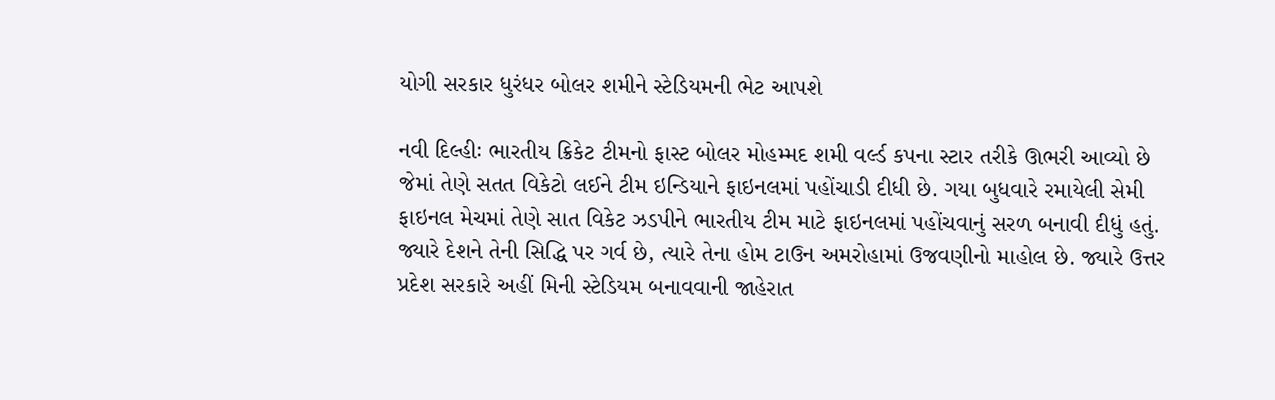યોગી સરકાર ધુરંધર બોલર શમીને સ્ટેડિયમની ભેટ આપશે

નવી દિલ્હીઃ ભારતીય ક્રિકેટ ટીમનો ફાસ્ટ બોલર મોહમ્મદ શમી વર્લ્ડ કપના સ્ટાર તરીકે ઊભરી આવ્યો છે જેમાં તેણે સતત વિકેટો લઈને ટીમ ઇન્ડિયાને ફાઇનલમાં પહોંચાડી દીધી છે. ગયા બુધવારે રમાયેલી સેમી ફાઇનલ મેચમાં તેણે સાત વિકેટ ઝડપીને ભારતીય ટીમ માટે ફાઇનલમાં પહોંચવાનું સરળ બનાવી દીધું હતું. જ્યારે દેશને તેની સિદ્ધિ પર ગર્વ છે, ત્યારે તેના હોમ ટાઉન અમરોહામાં ઉજવણીનો માહોલ છે. જ્યારે ઉત્તર પ્રદેશ સરકારે અહીં મિની સ્ટેડિયમ બનાવવાની જાહેરાત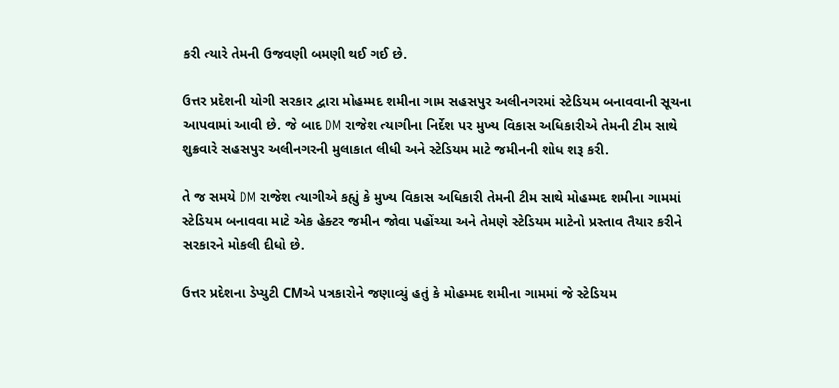કરી ત્યારે તેમની ઉજવણી બમણી થઈ ગઈ છે.

ઉત્તર પ્રદેશની યોગી સરકાર દ્વારા મોહમ્મદ શમીના ગામ સહસપુર અલીનગરમાં સ્ટેડિયમ બનાવવાની સૂચના આપવામાં આવી છે. જે બાદ DM રાજેશ ત્યાગીના નિર્દેશ પર મુખ્ય વિકાસ અધિકારીએ તેમની ટીમ સાથે શુક્રવારે સહસપુર અલીનગરની મુલાકાત લીધી અને સ્ટેડિયમ માટે જમીનની શોધ શરૂ કરી.

તે જ સમયે DM રાજેશ ત્યાગીએ કહ્યું કે મુખ્ય વિકાસ અધિકારી તેમની ટીમ સાથે મોહમ્મદ શમીના ગામમાં સ્ટેડિયમ બનાવવા માટે એક હેક્ટર જમીન જોવા પહોંચ્યા અને તેમણે સ્ટેડિયમ માટેનો પ્રસ્તાવ તૈયાર કરીને સરકારને મોકલી દીધો છે.

ઉત્તર પ્રદેશના ડેપ્યુટી CMએ પત્રકારોને જણાવ્યું હતું કે મોહમ્મદ શમીના ગામમાં જે સ્ટેડિયમ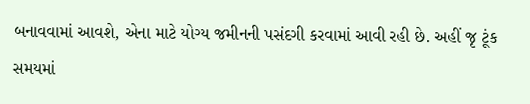બનાવવામાં આવશે, એના માટે યોગ્ય જમીનની પસંદગી કરવામાં આવી રહી છે. અહીં જૃ ટૂંક સમયમાં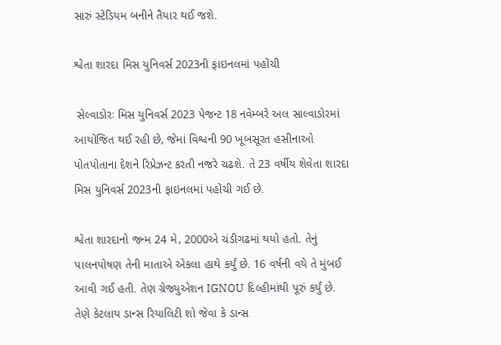સારું સ્ટેડિયમ બનીને તૈયાર થઈ જશે.

શ્વેતા શારદા મિસ યુનિવર્સ 2023ની ફાઇનલમાં પહોંચી

 સેલ્વાડોરઃ મિસ યુનિવર્સ 2023 પેજન્ટ 18 નવેમ્બરે અલ સાલ્વાડોરમાં આયોજિત થઈ રહી છે, જેમાં વિશ્વની 90 ખૂબસૂરત હસીનાઓ પોતપોતાના દેશને રિપ્રેઝન્ટ કરતી નજરે ચઢશે. તે 23 વર્ષીય શેવેતા શારદા મિસ યુનિવર્સ 2023ની ફાઇનલમાં પહોંચી ગઈ છે.

શ્વેતા શારદાનો જન્મ 24 મે, 2000એ ચંડીગઢમાં થયો હતો. તેનું પાલનપોષણ તેની માતાએ એકલા હાથે કર્યું છે. 16 વર્ષની વયે તે મુંબઈ આવી ગઈ હતી. તેણ ગ્રેજ્યુએશન IGNOU દિલ્હીમાંથી પૂરું કર્યું છે. તેણે કેટલાય ડાન્સ રિયાલિટી શો જેવા કે ડાન્સ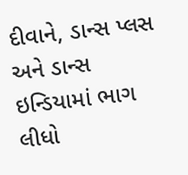દીવાને, ડાન્સ પ્લસ અને ડાન્સ ઇન્ડિયામાં ભાગ લીધો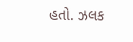હતો. ઝલક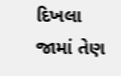દિખલા જામાં તેણ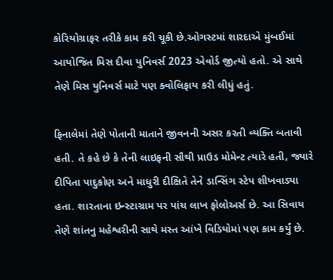કોરિયોગ્રાફર તરીકે કામ કરી ચૂકી છે.ઓગસ્ટમાં શારદાએ મુંબઈમાં આયોજિત મિસ દીવા યુનિવર્સ 2023 એવોર્ડ જીત્યો હતો. એ સાથે તેણે મિસ યુનિવર્સ માટે પણ ક્વોલિફાય કરી લીધું હતું.

ફિનાલેમાં તેણે પોતાની માતાને જીવનની અસર કરતી વ્યક્તિ બતાવી હતી. તે કહે છે કે તેની લાઇફની સૌથી પ્રાઉડ મોમેન્ટ ત્યારે હતી, જ્યારે દીપિતા પાદુકોણ અને માધુરી દીક્ષિતે તેને ડાન્સિંગ સ્ટેપ શીખવાડ્યા હતા. શારતાના ઇન્સ્ટાગ્રામ પર પાંચ લાખ ફોલોઅર્સ છે. આ સિવાય તેણે શાંતનુ મહેશ્વરીની સાથે મસ્ત આંખે વિડિયોમાં પણ કામ કર્યું છે.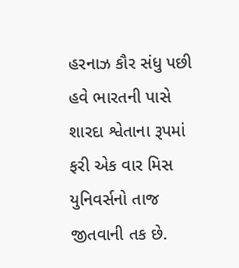હરનાઝ કૌર સંધુ પછી હવે ભારતની પાસે શારદા શ્વેતાના રૂપમાં ફરી એક વાર મિસ યુનિવર્સનો તાજ જીતવાની તક છે.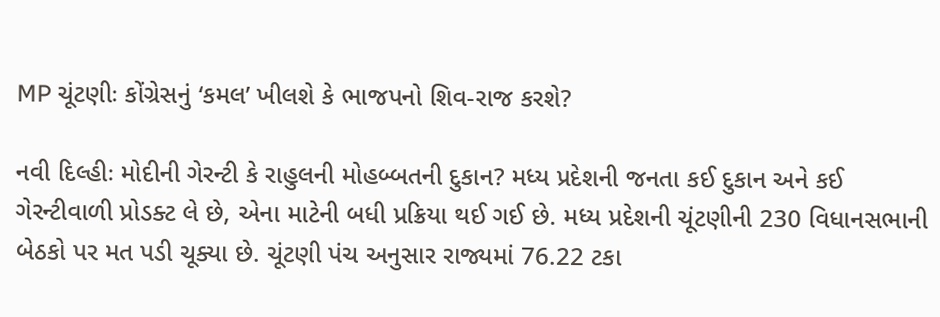MP ચૂંટણીઃ કોંગ્રેસનું ‘કમલ’ ખીલશે કે ભાજપનો શિવ-રાજ કરશે?

નવી દિલ્હીઃ મોદીની ગેરન્ટી કે રાહુલની મોહબ્બતની દુકાન? મધ્ય પ્રદેશની જનતા કઈ દુકાન અને કઈ ગેરન્ટીવાળી પ્રોડક્ટ લે છે, એના માટેની બધી પ્રક્રિયા થઈ ગઈ છે. મધ્ય પ્રદેશની ચૂંટણીની 230 વિધાનસભાની બેઠકો પર મત પડી ચૂક્યા છે. ચૂંટણી પંચ અનુસાર રાજ્યમાં 76.22 ટકા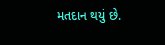મતદાન થયું છે.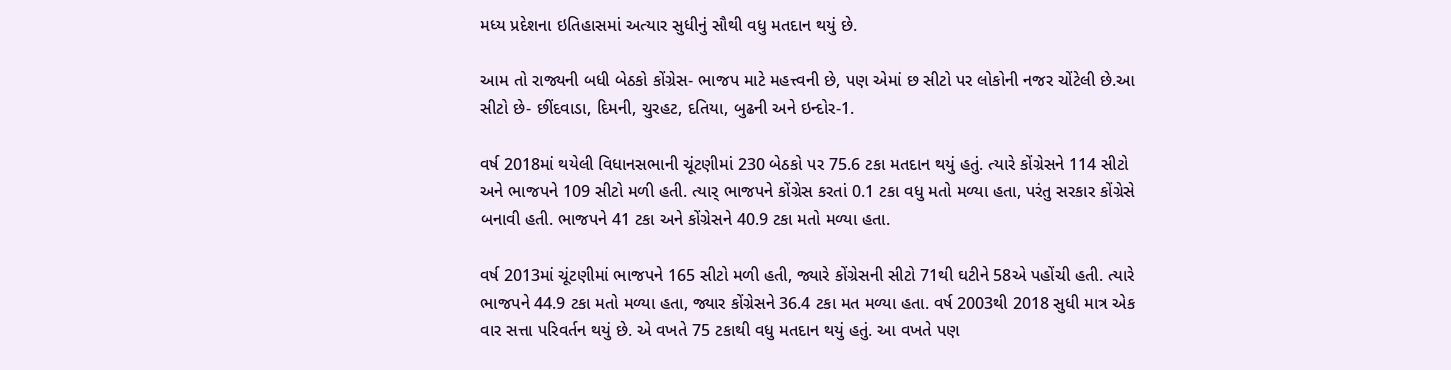મધ્ય પ્રદેશના ઇતિહાસમાં અત્યાર સુધીનું સૌથી વધુ મતદાન થયું છે.

આમ તો રાજ્યની બધી બેઠકો કોંગ્રેસ- ભાજપ માટે મહત્ત્વની છે, પણ એમાં છ સીટો પર લોકોની નજર ચોંટેલી છે.આ સીટો છે- છીંદવાડા, દિમની, ચુરહટ, દતિયા, બુઢની અને ઇન્દોર-1.

વર્ષ 2018માં થયેલી વિધાનસભાની ચૂંટણીમાં 230 બેઠકો પર 75.6 ટકા મતદાન થયું હતું. ત્યારે કોંગ્રેસને 114 સીટો અને ભાજપને 109 સીટો મળી હતી. ત્યાર્ ભાજપને કોંગ્રેસ કરતાં 0.1 ટકા વધુ મતો મળ્યા હતા, પરંતુ સરકાર કોંગ્રેસે બનાવી હતી. ભાજપને 41 ટકા અને કોંગ્રેસને 40.9 ટકા મતો મળ્યા હતા.

વર્ષ 2013માં ચૂંટણીમાં ભાજપને 165 સીટો મળી હતી, જ્યારે કોંગ્રેસની સીટો 71થી ઘટીને 58એ પહોંચી હતી. ત્યારે ભાજપને 44.9 ટકા મતો મળ્યા હતા, જ્યાર કોંગ્રેસને 36.4 ટકા મત મળ્યા હતા. વર્ષ 2003થી 2018 સુધી માત્ર એક વાર સત્તા પરિવર્તન થયું છે. એ વખતે 75 ટકાથી વધુ મતદાન થયું હતું. આ વખતે પણ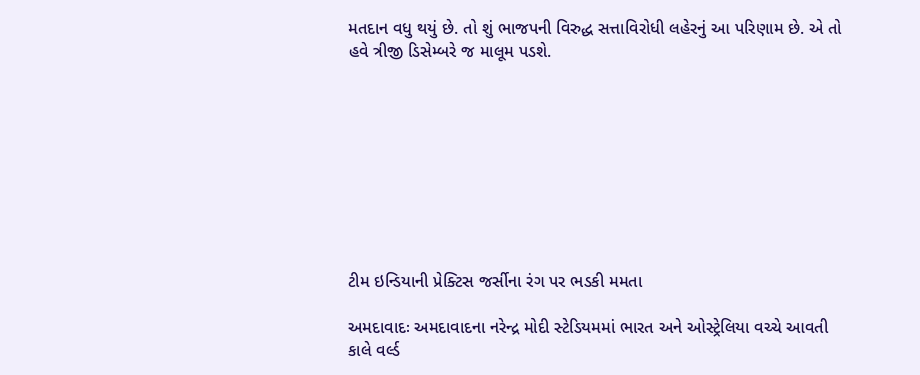મતદાન વધુ થયું છે. તો શું ભાજપની વિરુદ્ધ સત્તાવિરોધી લહેરનું આ પરિણામ છે. એ તો હવે ત્રીજી ડિસેમ્બરે જ માલૂમ પડશે.









ટીમ ઇન્ડિયાની પ્રેક્ટિસ જર્સીના રંગ પર ભડકી મમતા

અમદાવાદઃ અમદાવાદના નરેન્દ્ર મોદી સ્ટેડિયમમાં ભારત અને ઓસ્ટ્રેલિયા વચ્ચે આવતી કાલે વર્લ્ડ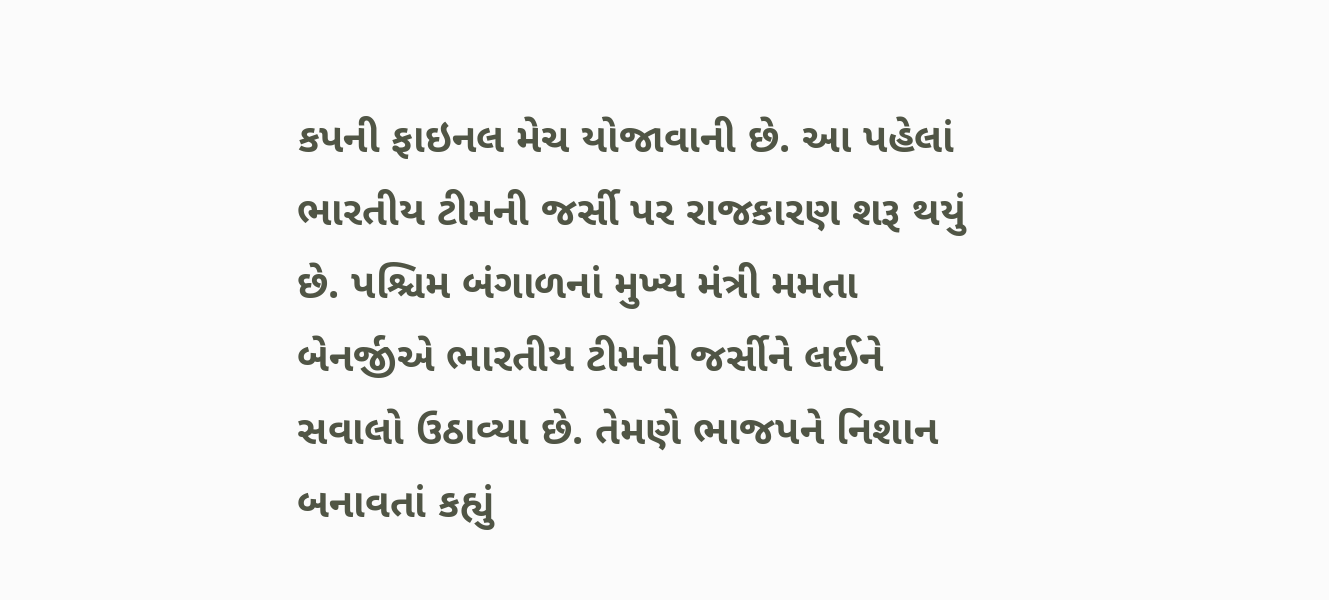કપની ફાઇનલ મેચ યોજાવાની છે. આ પહેલાં ભારતીય ટીમની જર્સી પર રાજકારણ શરૂ થયું છે. પશ્ચિમ બંગાળનાં મુખ્ય મંત્રી મમતા બેનર્જીએ ભારતીય ટીમની જર્સીને લઈને સવાલો ઉઠાવ્યા છે. તેમણે ભાજપને નિશાન બનાવતાં કહ્યું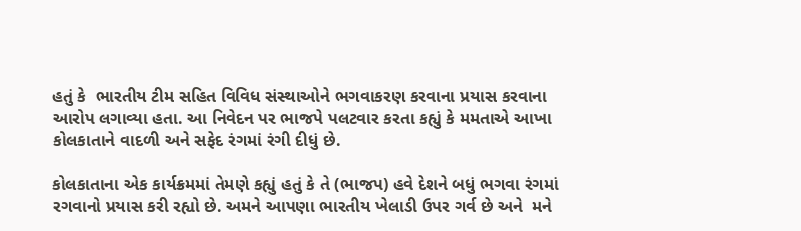હતું કે  ભારતીય ટીમ સહિત વિવિધ સંસ્થાઓને ભગવાકરણ કરવાના પ્રયાસ કરવાના આરોપ લગાવ્યા હતા. આ નિવેદન પર ભાજપે પલટવાર કરતા કહ્યું કે મમતાએ આખા કોલકાતાને વાદળી અને સફેદ રંગમાં રંગી દીધું છે.

કોલકાતાના એક કાર્યક્રમમાં તેમણે કહ્યું હતું કે તે (ભાજપ) હવે દેશને બધું ભગવા રંગમાં રગવાનો પ્રયાસ કરી રહ્યો છે. અમને આપણા ભારતીય ખેલાડી ઉપર ગર્વ છે અને  મને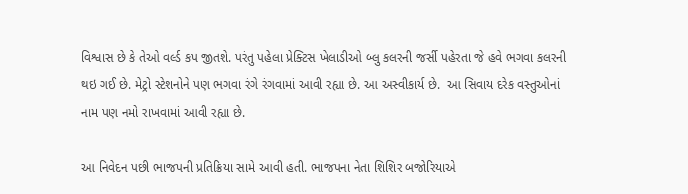વિશ્વાસ છે કે તેઓ વર્લ્ડ કપ જીતશે. પરંતુ પહેલા પ્રેક્ટિસ ખેલાડીઓ બ્લુ કલરની જર્સી પહેરતા જે હવે ભગવા કલરની થઇ ગઈ છે. મેટ્રો સ્ટેશનોને પણ ભગવા રંગે રંગવામાં આવી રહ્યા છે. આ અસ્વીકાર્ય છે.  આ સિવાય દરેક વસ્તુઓનાં નામ પણ નમો રાખવામાં આવી રહ્યા છે.

આ નિવેદન પછી ભાજપની પ્રતિક્રિયા સામે આવી હતી. ભાજપના નેતા શિશિર બજોરિયાએ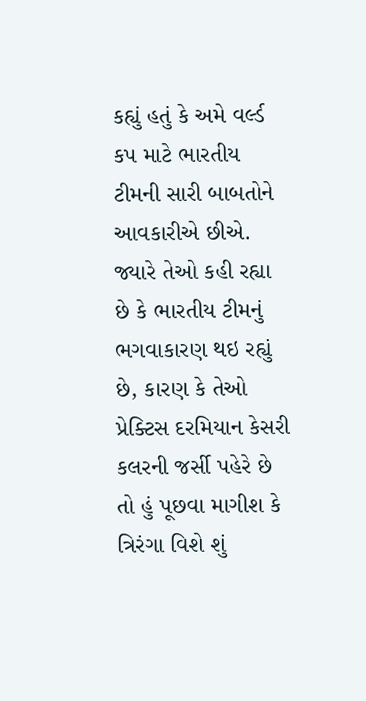કહ્યું હતું કે અમે વર્લ્ડ કપ માટે ભારતીય ટીમની સારી બાબતોને આવકારીએ છીએ. જ્યારે તેઓ કહી રહ્યા છે કે ભારતીય ટીમનું ભગવાકારણ થઇ રહ્યું છે, કારણ કે તેઓ પ્રેક્ટિસ દરમિયાન કેસરી કલરની જર્સી પહેરે છે તો હું પૂછવા માગીશ કે ત્રિરંગા વિશે શું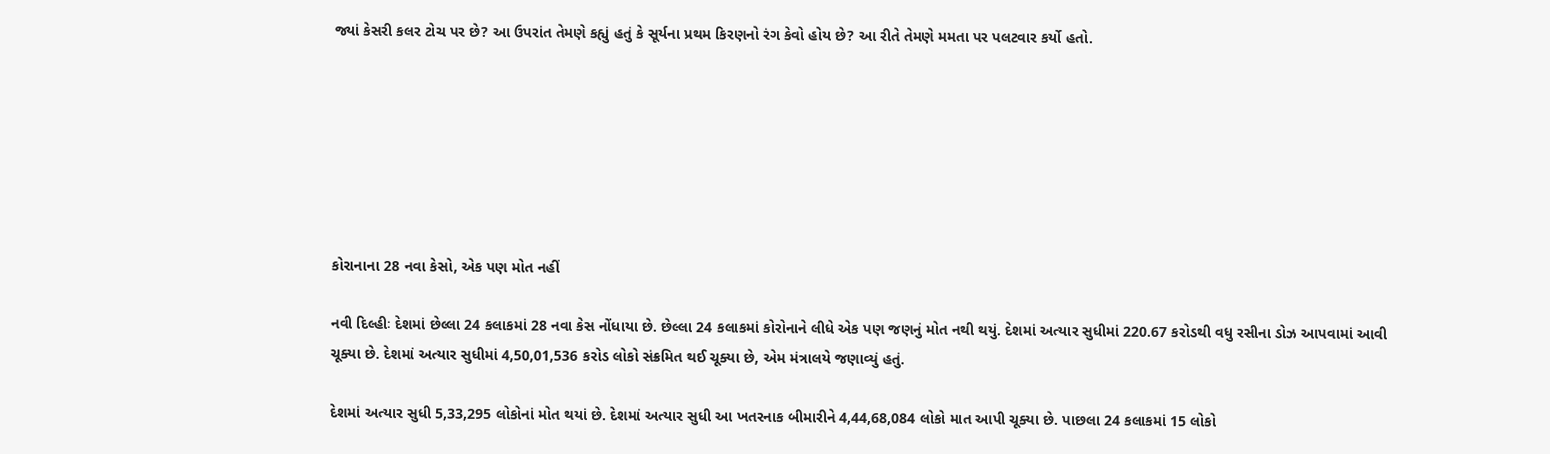જ્યાં કેસરી કલર ટોચ પર છે? આ ઉપરાંત તેમણે કહ્યું હતું કે સૂર્યના પ્રથમ કિરણનો રંગ કેવો હોય છે? આ રીતે તેમણે મમતા પર પલટવાર કર્યો હતો.







કોરાનાના 28 નવા કેસો, એક પણ મોત નહીં

નવી દિલ્હીઃ દેશમાં છેલ્લા 24 કલાકમાં 28 નવા કેસ નોંધાયા છે. છેલ્લા 24 કલાકમાં કોરોનાને લીધે એક પણ જણનું મોત નથી થયું. દેશમાં અત્યાર સુધીમાં 220.67 કરોડથી વધુ રસીના ડોઝ આપવામાં આવી ચૂક્યા છે. દેશમાં અત્યાર સુધીમાં 4,50,01,536 કરોડ લોકો સંક્રમિત થઈ ચૂક્યા છે, એમ મંત્રાલયે જણાવ્યું હતું.

દેશમાં અત્યાર સુધી 5,33,295 લોકોનાં મોત થયાં છે. દેશમાં અત્યાર સુધી આ ખતરનાક બીમારીને 4,44,68,084 લોકો માત આપી ચૂક્યા છે. પાછલા 24 કલાકમાં 15 લોકો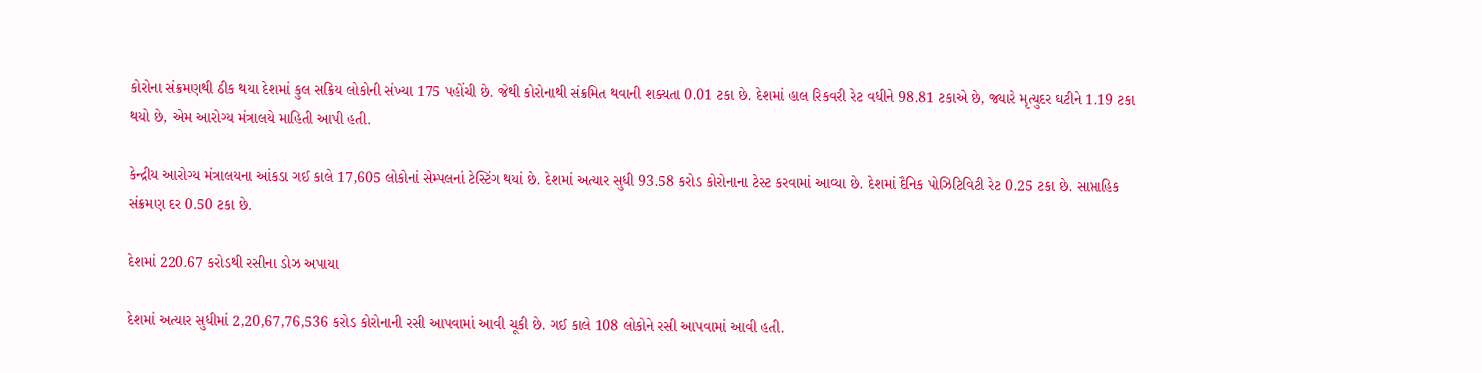કોરોના સંક્રમણથી ઠીક થયા દેશમાં કુલ સક્રિય લોકોની સંખ્યા 175 પહોંચી છે. જેથી કોરોનાથી સંક્રમિત થવાની શક્યતા 0.01 ટકા છે. દેશમાં હાલ રિકવરી રેટ વધીને 98.81 ટકાએ છે, જ્યારે મૃત્યુદર ઘટીને 1.19 ટકા થયો છે, એમ આરોગ્ય મંત્રાલયે માહિતી આપી હતી.

કેન્દ્રીય આરોગ્ય મંત્રાલયના આંકડા ગઈ કાલે 17,605 લોકોનાં સેમ્પલનાં ટેસ્ટિંગ થયાં છે. દેશમાં અત્યાર સુધી 93.58 કરોડ કોરોનાના ટેસ્ટ કરવામાં આવ્યા છે. દેશમાં દૈનિક પોઝિટિવિટી રેટ 0.25 ટકા છે. સાપ્તાહિક સંક્રમણ દર 0.50 ટકા છે.

દેશમાં 220.67 કરોડથી રસીના ડોઝ અપાયા

દેશમાં અત્યાર સુધીમાં 2,20,67,76,536 કરોડ કોરોનાની રસી આપવામાં આવી ચૂકી છે. ગઈ કાલે 108 લોકોને રસી આપવામાં આવી હતી.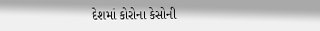દેશમાં કોરોના કેસોની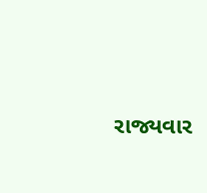રાજ્યવાર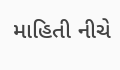માહિતી નીચે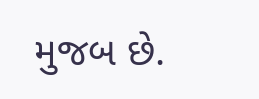મુજબ છે.